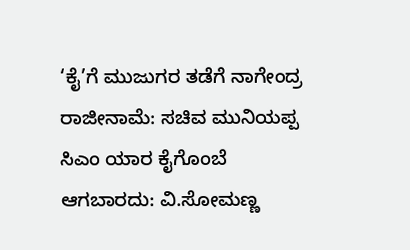‘ಕೈ’ಗೆ ಮುಜುಗರ ತಡೆಗೆ ನಾಗೇಂದ್ರ ರಾಜೀನಾಮೆ: ಸಚಿವ ಮುನಿಯಪ್ಪ
ಸಿಎಂ ಯಾರ ಕೈಗೊಂಬೆ ಆಗಬಾರದು: ವಿ.ಸೋಮಣ್ಣ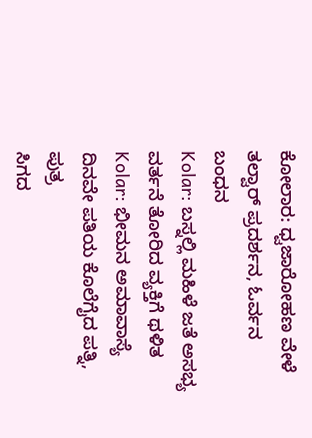ಕೋಲಾರ: ಧ್ವಜಾರೋಹಣ ವೇಳೆ ತಲ್ವಾರ್ ಪ್ರದರ್ಶನ, ಓರ್ವನ ಬಂಧನ
Kolar: ಬಸ್ನಲ್ಲಿ ಮಹಿಳೆ ಜತೆ ಅಸಭ್ಯ ವರ್ತನೆ ತೋರಿದ ವ್ಯಕ್ತಿಗೆ ಥಳಿತ
Kolar: ಭೀಮನ ಅಮಾವಾಸ್ಯೆ ದಿನವೇ ಪತಿಯ ಕೊಲೆಗೈದ ಪತ್ನಿ, ಪುತ್ರ
ಸಿಗದ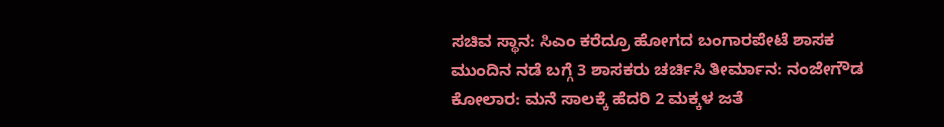ಸಚಿವ ಸ್ಥಾನ: ಸಿಎಂ ಕರೆದ್ರೂ ಹೋಗದ ಬಂಗಾರಪೇಟೆ ಶಾಸಕ
ಮುಂದಿನ ನಡೆ ಬಗ್ಗೆ 3 ಶಾಸಕರು ಚರ್ಚಿಸಿ ತೀರ್ಮಾನ: ನಂಜೇಗೌಡ
ಕೋಲಾರ: ಮನೆ ಸಾಲಕ್ಕೆ ಹೆದರಿ 2 ಮಕ್ಕಳ ಜತೆ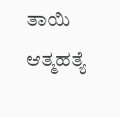ತಾಯಿ ಆತ್ಮಹತ್ಯೆ